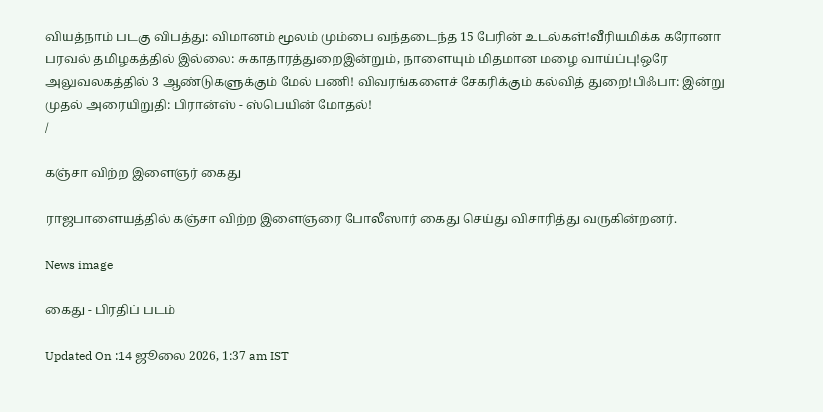வியத்நாம் படகு விபத்து: விமானம் மூலம் மும்பை வந்தடைந்த 15 பேரின் உடல்கள்!வீரியமிக்க கரோனா பரவல் தமிழகத்தில் இல்லை: சுகாதாரத்துறைஇன்றும், நாளையும் மிதமான மழை வாய்ப்பு!ஒரே அலுவலகத்தில் 3 ஆண்டுகளுக்கும் மேல் பணி! விவரங்களைச் சேகரிக்கும் கல்வித் துறை!பிஃபா: இன்று முதல் அரையிறுதி: பிரான்ஸ் - ஸ்பெயின் மோதல்!
/

கஞ்சா விற்ற இளைஞர் கைது

ராஜபாளையத்தில் கஞ்சா விற்ற இளைஞரை போலீஸார் கைது செய்து விசாரித்து வருகின்றனர்.

News image

கைது - பிரதிப் படம்

Updated On :14 ஜூலை 2026, 1:37 am IST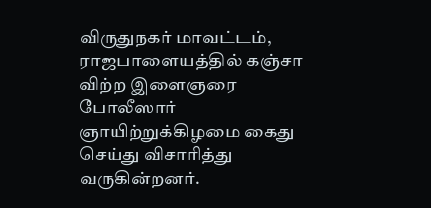விருதுநகர் மாவட்டம், ராஜபாளையத்தில் கஞ்சா விற்ற இளைஞரை போலீஸார் ஞாயிற்றுக்கிழமை கைது செய்து விசாரித்து வருகின்றனர்.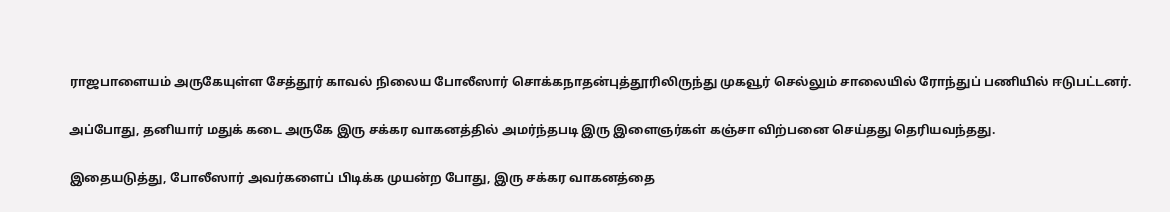ராஜபாளையம் அருகேயுள்ள சேத்தூர் காவல் நிலைய போலீஸார் சொக்கநாதன்புத்தூரிலிருந்து முகவூர் செல்லும் சாலையில் ரோந்துப் பணியில் ஈடுபட்டனர்.

அப்போது, தனியார் மதுக் கடை அருகே இரு சக்கர வாகனத்தில் அமர்ந்தபடி இரு இளைஞர்கள் கஞ்சா விற்பனை செய்தது தெரியவந்தது.

இதையடுத்து, போலீஸார் அவர்களைப் பிடிக்க முயன்ற போது, இரு சக்கர வாகனத்தை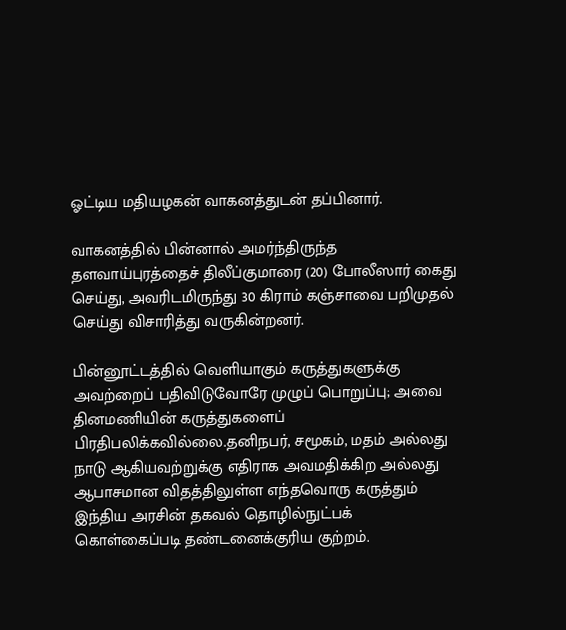ஓட்டிய மதியழகன் வாகனத்துடன் தப்பினார்.

வாகனத்தில் பின்னால் அமர்ந்திருந்த தளவாய்புரத்தைச் திலீப்குமாரை (20) போலீஸார் கைது செய்து, அவரிடமிருந்து 30 கிராம் கஞ்சாவை பறிமுதல் செய்து விசாரித்து வருகின்றனர்.

பின்னூட்டத்தில் வெளியாகும் கருத்துகளுக்கு அவற்றைப் பதிவிடுவோரே முழுப் பொறுப்பு; அவை தினமணியின் கருத்துகளைப் பிரதிபலிக்கவில்லை.தனிநபர், சமூகம், மதம் அல்லது நாடு ஆகியவற்றுக்கு எதிராக அவமதிக்கிற அல்லது ஆபாசமான விதத்திலுள்ள எந்தவொரு கருத்தும் இந்திய அரசின் தகவல் தொழில்நுட்பக் கொள்கைப்படி தண்டனைக்குரிய குற்றம்.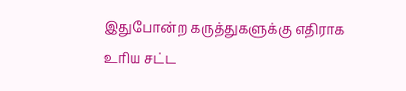இதுபோன்ற கருத்துகளுக்கு எதிராக உரிய சட்ட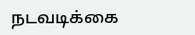நடவடிக்கை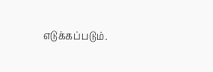எடுக்கப்படும்.